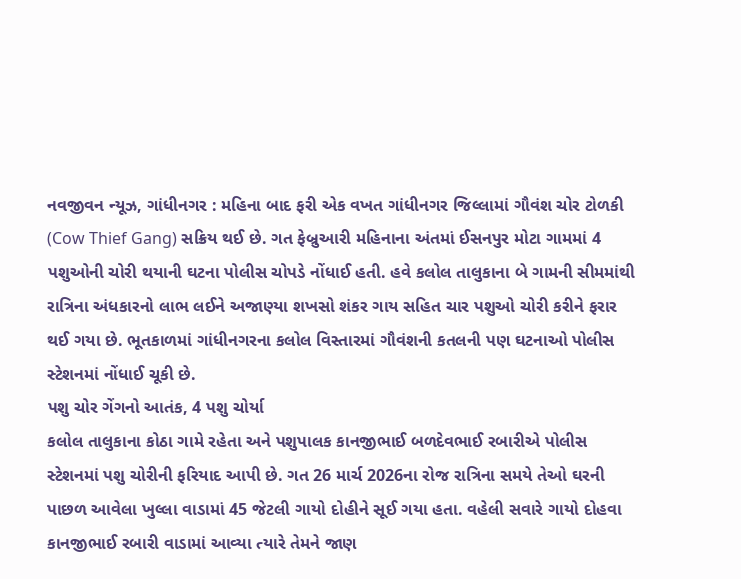નવજીવન ન્યૂઝ, ગાંધીનગર : મહિના બાદ ફરી એક વખત ગાંધીનગર જિલ્લામાં ગૌવંશ ચોર ટોળકી (Cow Thief Gang) સક્રિય થઈ છે. ગત ફેબ્રુઆરી મહિનાના અંતમાં ઈસનપુર મોટા ગામમાં 4 પશુઓની ચોરી થયાની ઘટના પોલીસ ચોપડે નોંધાઈ હતી. હવે કલોલ તાલુકાના બે ગામની સીમમાંથી રાત્રિના અંધકારનો લાભ લઈને અજાણ્યા શખસો શંકર ગાય સહિત ચાર પશુઓ ચોરી કરીને ફરાર થઈ ગયા છે. ભૂતકાળમાં ગાંધીનગરના કલોલ વિસ્તારમાં ગૌવંશની કતલની પણ ઘટનાઓ પોલીસ સ્ટેશનમાં નોંધાઈ ચૂકી છે.
પશુ ચોર ગેંગનો આતંક, 4 પશુ ચોર્યા
કલોલ તાલુકાના કોઠા ગામે રહેતા અને પશુપાલક કાનજીભાઈ બળદેવભાઈ રબારીએ પોલીસ સ્ટેશનમાં પશુ ચોરીની ફરિયાદ આપી છે. ગત 26 માર્ચ 2026ના રોજ રાત્રિના સમયે તેઓ ઘરની પાછળ આવેલા ખુલ્લા વાડામાં 45 જેટલી ગાયો દોહીને સૂઈ ગયા હતા. વહેલી સવારે ગાયો દોહવા કાનજીભાઈ રબારી વાડામાં આવ્યા ત્યારે તેમને જાણ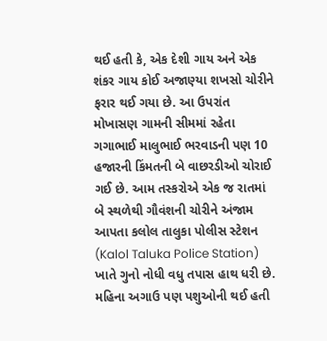થઈ હતી કે, એક દેશી ગાય અને એક શંકર ગાય કોઈ અજાણ્યા શખસો ચોરીને ફરાર થઈ ગયા છે. આ ઉપરાંત મોખાસણ ગામની સીમમાં રહેતા ગગાભાઈ માલુભાઈ ભરવાડની પણ 10 હજારની કિંમતની બે વાછરડીઓ ચોરાઈ ગઈ છે. આમ તસ્કરોએ એક જ રાતમાં બે સ્થળેથી ગૌવંશની ચોરીને અંજામ આપતા કલોલ તાલુકા પોલીસ સ્ટેશન (Kalol Taluka Police Station) ખાતે ગુનો નોધી વધુ તપાસ હાથ ધરી છે.
મહિના અગાઉ પણ પશુઓની થઈ હતી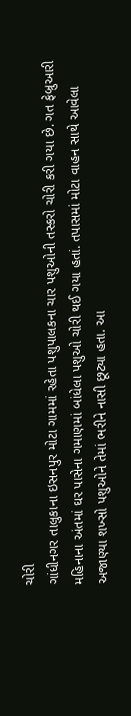ચોરી
ગાંધીનગર તાલુકાના ઇસનપુર મોટા ગામમાં રહેતા પશુપાલકના ચાર પશુઓની તસ્કરો ચોરી કરી ગયા છે. ગત ફેબ્રુઆરી મહિનાના અંતમાં ઘર પાસેના ગમાણમાં બાંધેલા પશુઓ ચોરી થઈ ગયા હતાં. તપાસમાં મોટા વાહન સાથે આવેલા અજાણ્યા શખ્સો પશુઓને તેમાં ભરીને નાસી છૂટ્યા હતા. આ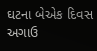ઘટના બેએક દિવસ અગાઉ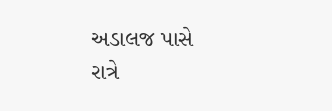અડાલજ પાસે રાત્રે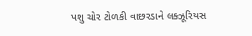પશુ ચોર ટોળકી વાછરડાને લક્ઝૂરિયસ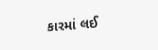કારમાં લઈ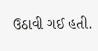ઉઠાવી ગઈ હતી.